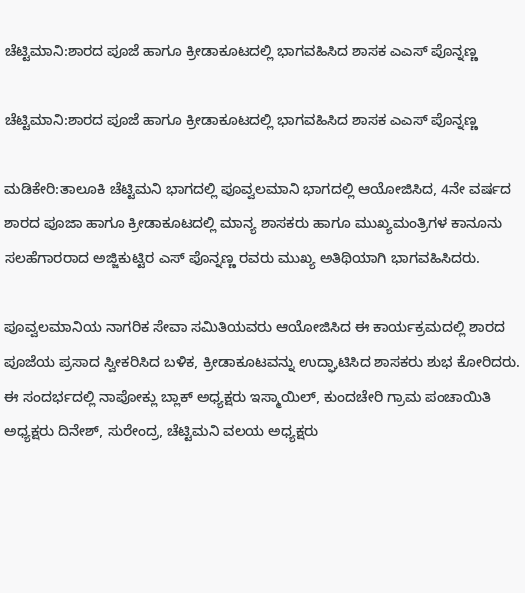ಚೆಟ್ಟಿಮಾನಿ:ಶಾರದ ಪೂಜೆ ಹಾಗೂ ಕ್ರೀಡಾಕೂಟದಲ್ಲಿ ಭಾಗವಹಿಸಿದ ಶಾಸಕ ಎಎಸ್ ಪೊನ್ನಣ್ಣ

ಚೆಟ್ಟಿಮಾನಿ:ಶಾರದ ಪೂಜೆ ಹಾಗೂ ಕ್ರೀಡಾಕೂಟದಲ್ಲಿ ಭಾಗವಹಿಸಿದ ಶಾಸಕ ಎಎಸ್ ಪೊನ್ನಣ್ಣ

ಮಡಿಕೇರಿ:ತಾಲೂಕಿ ಚೆಟ್ಟಿಮನಿ ಭಾಗದಲ್ಲಿ ಪೂವ್ವಲಮಾನಿ ಭಾಗದಲ್ಲಿ ಆಯೋಜಿಸಿದ, 4ನೇ ವರ್ಷದ ಶಾರದ ಪೂಜಾ ಹಾಗೂ ಕ್ರೀಡಾಕೂಟದಲ್ಲಿ ಮಾನ್ಯ ಶಾಸಕರು ಹಾಗೂ ಮುಖ್ಯಮಂತ್ರಿಗಳ ಕಾನೂನು ಸಲಹೆಗಾರರಾದ ಅಜ್ಜಿಕುಟ್ಟಿರ ಎಸ್ ಪೊನ್ನಣ್ಣ ರವರು ಮುಖ್ಯ ಅತಿಥಿಯಾಗಿ ಭಾಗವಹಿಸಿದರು.

ಪೂವ್ವಲಮಾನಿಯ ನಾಗರಿಕ ಸೇವಾ ಸಮಿತಿಯವರು ಆಯೋಜಿಸಿದ ಈ ಕಾರ್ಯಕ್ರಮದಲ್ಲಿ ಶಾರದ ಪೂಜೆಯ ಪ್ರಸಾದ ಸ್ವೀಕರಿಸಿದ ಬಳಿಕ, ಕ್ರೀಡಾಕೂಟವನ್ನು ಉದ್ಘಾಟಿಸಿದ ಶಾಸಕರು ಶುಭ ಕೋರಿದರು. ಈ ಸಂದರ್ಭದಲ್ಲಿ ನಾಪೋಕ್ಲು ಬ್ಲಾಕ್ ಅಧ್ಯಕ್ಷರು ಇಸ್ಮಾಯಿಲ್, ಕುಂದಚೇರಿ ಗ್ರಾಮ ಪಂಚಾಯಿತಿ ಅಧ್ಯಕ್ಷರು ದಿನೇಶ್, ಸುರೇಂದ್ರ, ಚೆಟ್ಟಿಮನಿ ವಲಯ ಅಧ್ಯಕ್ಷರು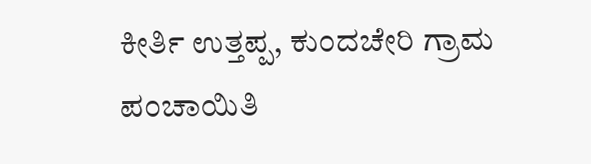ಕೀರ್ತಿ ಉತ್ತಪ್ಪ, ಕುಂದಚೇರಿ ಗ್ರಾಮ ಪಂಚಾಯಿತಿ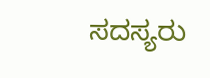ಸದಸ್ಯರು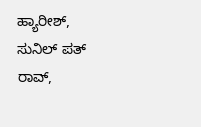ಹ್ಯಾರೀಶ್, ಸುನಿಲ್ ಪತ್ ರಾವ್,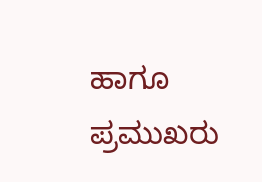ಹಾಗೂ ಪ್ರಮುಖರು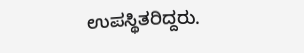ಉಪಸ್ಥಿತರಿದ್ದರು.